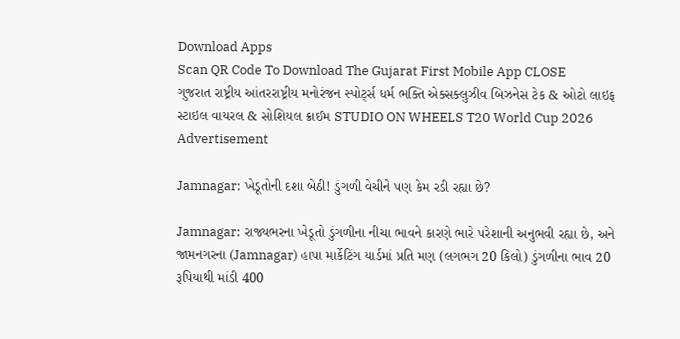Download Apps
Scan QR Code To Download The Gujarat First Mobile App CLOSE
ગુજરાત રાષ્ટ્રીય આંતરરાષ્ટ્રીય મનોરંજન સ્પોર્ટ્સ ધર્મ ભક્તિ એક્સક્લુઝીવ બિઝનેસ ટેક & ઓટો લાઇફ સ્ટાઇલ વાયરલ & સોશિયલ ક્રાઈમ STUDIO ON WHEELS T20 World Cup 2026
Advertisement

Jamnagar: ખેડૂતોની દશા બેઠી! ડુંગળી વેચીને પણ કેમ રડી રહ્યા છે?

Jamnagar: રાજ્યભરના ખેડૂતો ડુંગળીના નીચા ભાવને કારણે ભારે પરેશાની અનુભવી રહ્યા છે, અને જામનગરના (Jamnagar) હાપા માર્કેટિંગ યાર્ડમાં પ્રતિ મણ (લગભગ 20 કિલો) ડુંગળીના ભાવ 20 રૂપિયાથી માંડી 400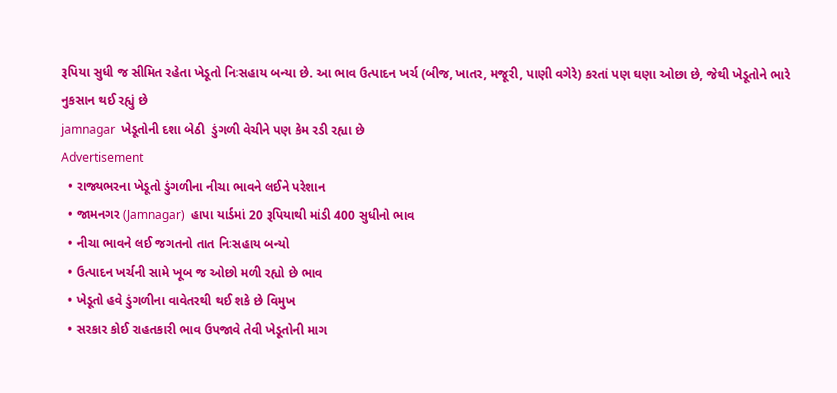રૂપિયા સુધી જ સીમિત રહેતા ખેડૂતો નિઃસહાય બન્યા છે. આ ભાવ ઉત્પાદન ખર્ચ (બીજ, ખાતર, મજૂરી, પાણી વગેરે) કરતાં પણ ઘણા ઓછા છે, જેથી ખેડૂતોને ભારે નુકસાન થઈ રહ્યું છે
jamnagar  ખેડૂતોની દશા બેઠી  ડુંગળી વેચીને પણ કેમ રડી રહ્યા છે
Advertisement
  • રાજ્યભરના ખેડૂતો ડુંગળીના નીચા ભાવને લઈને પરેશાન
  • જામનગર (Jamnagar)  હાપા યાર્ડમાં 20 રૂપિયાથી માંડી 400 સુધીનો ભાવ
  • નીચા ભાવને લઈ જગતનો તાત નિઃસહાય બન્યો
  • ઉત્પાદન ખર્ચની સામે ખૂબ જ ઓછો મળી રહ્યો છે ભાવ
  • ખેડૂતો હવે ડુંગળીના વાવેતરથી થઈ શકે છે વિમુખ
  • સરકાર કોઈ રાહતકારી ભાવ ઉપજાવે તેવી ખેડૂતોની માગ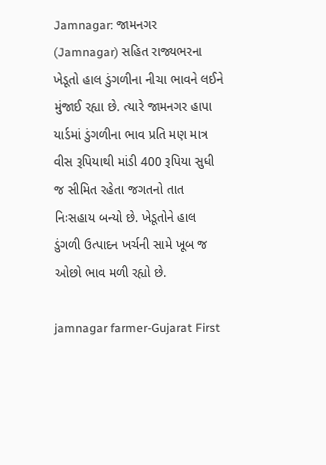Jamnagar: જામનગર (Jamnagar) સહિત રાજ્યભરના ખેડૂતો હાલ ડુંગળીના નીચા ભાવને લઈને મુંજાઈ રહ્યા છે. ત્યારે જામનગર હાપા યાર્ડમાં ડુંગળીના ભાવ પ્રતિ મણ માત્ર વીસ રૂપિયાથી માંડી 400 રૂપિયા સુધી જ સીમિત રહેતા જગતનો તાત નિઃસહાય બન્યો છે. ખેડૂતોને હાલ ડુંગળી ઉત્પાદન ખર્ચની સામે ખૂબ જ ઓછો ભાવ મળી રહ્યો છે.

jamnagar farmer-Gujarat First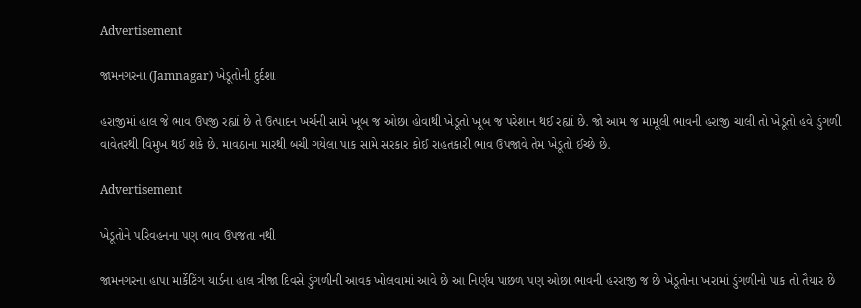Advertisement

જામનગરના (Jamnagar) ખેડૂતોની દુર્દશા

હરાજીમાં હાલ જે ભાવ ઉપજી રહ્યાં છે તે ઉત્પાદન ખર્ચની સામે ખૂબ જ ઓછા હોવાથી ખેડૂતો ખૂબ જ પરેશાન થઈ રહ્યાં છે. જો આમ જ મામૂલી ભાવની હરાજી ચાલી તો ખેડૂતો હવે ડુંગળી વાવેતરથી વિમુખ થઈ શકે છે. માવઠાના મારથી બચી ગયેલા પાક સામે સરકાર કોઈ રાહતકારી ભાવ ઉપજાવે તેમ ખેડૂતો ઈચ્છે છે.

Advertisement

ખેડૂતોને પરિવહનના પણ ભાવ ઉપજતા નથી

જામનગરના હાપા માર્કેટિંગ યાર્ડના હાલ ત્રીજા દિવસે ડુંગળીની આવક ખોલવામાં આવે છે આ નિર્ણય પાછળ પણ ઓછા ભાવની હરરાજી જ છે ખેડૂતોના ખરામાં ડુંગળીનો પાક તો તૈયાર છે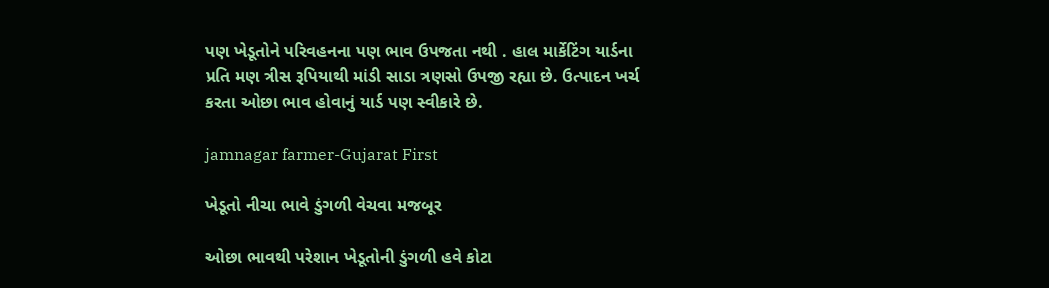પણ ખેડૂતોને પરિવહનના પણ ભાવ ઉપજતા નથી . હાલ માર્કેટિંગ યાર્ડના પ્રતિ મણ ત્રીસ રૂપિયાથી માંડી સાડા ત્રણસો ઉપજી રહ્યા છે. ઉત્પાદન ખર્ચ કરતા ઓછા ભાવ હોવાનું યાર્ડ પણ સ્વીકારે છે.

jamnagar farmer-Gujarat First

ખેડૂતો નીચા ભાવે ડુંગળી વેચવા મજબૂર

ઓછા ભાવથી પરેશાન ખેડૂતોની ડુંગળી હવે કોટા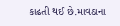કાઢતી થઈ છે.માવઠાના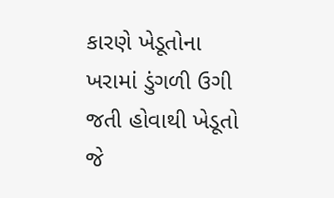કારણે ખેડૂતોના ખરામાં ડુંગળી ઉગી જતી હોવાથી ખેડૂતો જે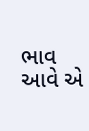ભાવ આવે એ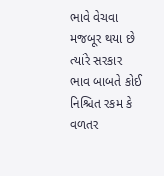ભાવે વેચવા મજબૂર થયા છે ત્યાંરે સરકાર ભાવ બાબતે કોઈ નિશ્ચિત રકમ કે વળતર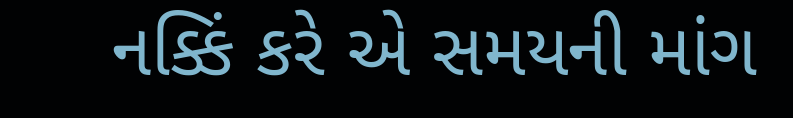નક્કિં કરે એ સમયની માંગ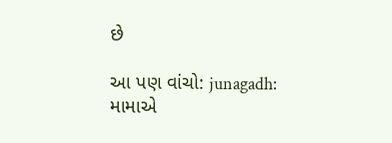છે

આ પણ વાંચો: junagadh: મામાએ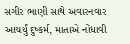સગીર ભાણી સાથે અવારનવાર આચર્યું દુષ્કર્મ, માતાએ નોંધાવી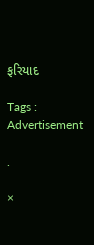ફરિયાદ

Tags :
Advertisement

.

×